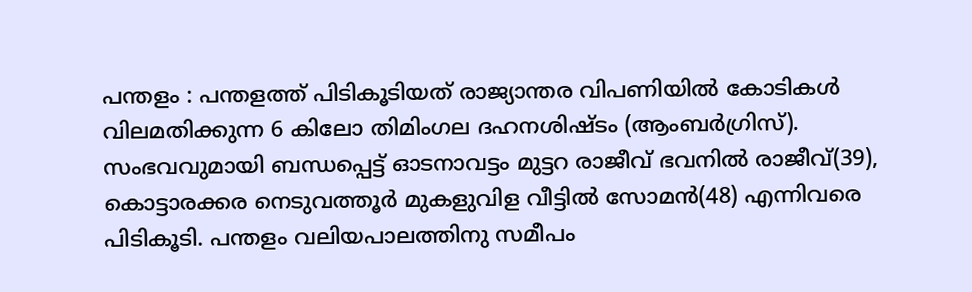പന്തളം : പന്തളത്ത് പിടികൂടിയത് രാജ്യാന്തര വിപണിയിൽ കോടികൾ വിലമതിക്കുന്ന 6 കിലോ തിമിംഗല ദഹനശിഷ്ടം (ആംബർഗ്രിസ്). സംഭവവുമായി ബന്ധപ്പെട്ട് ഓടനാവട്ടം മുട്ടറ രാജീവ് ഭവനിൽ രാജീവ്(39), കൊട്ടാരക്കര നെടുവത്തൂർ മുകളുവിള വീട്ടിൽ സോമൻ(48) എന്നിവരെ പിടികൂടി. പന്തളം വലിയപാലത്തിനു സമീപം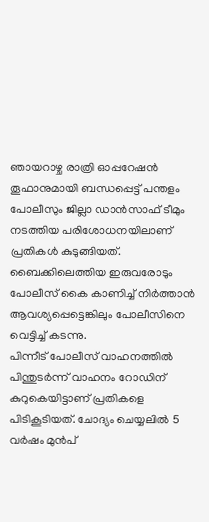ഞായറാഴ്ച രാത്രി ഓപ്പറേഷൻ തൂഫാനുമായി ബന്ധപ്പെട്ട് പന്തളം പോലീസും ജില്ലാ ഡാൻസാഫ് ടീമും നടത്തിയ പരിശോധനയിലാണ് പ്രതികൾ കുടുങ്ങിയത്. ബൈക്കിലെത്തിയ ഇരുവരോടും പോലീസ് കൈ കാണിച്ച് നിർത്താൻ ആവശ്യപ്പെട്ടെങ്കിലും പോലീസിനെ വെട്ടിച്ച് കടന്നു.
പിന്നീട് പോലീസ് വാഹനത്തിൽ പിന്തുടർന്ന് വാഹനം റോഡിന് കുറുകെയിട്ടാണ് പ്രതികളെ പിടികൂടിയത്. ചോദ്യം ചെയ്യലിൽ 5 വർഷം മുൻപ്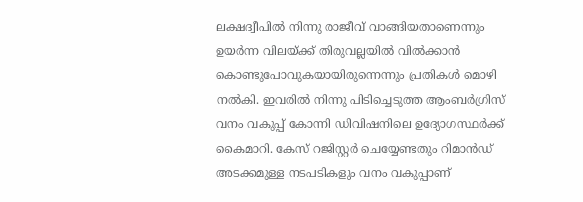ലക്ഷദ്വീപിൽ നിന്നു രാജീവ് വാങ്ങിയതാണെന്നും ഉയർന്ന വിലയ്ക്ക് തിരുവല്ലയിൽ വിൽക്കാൻ കൊണ്ടുപോവുകയായിരുന്നെന്നും പ്രതികൾ മൊഴി നൽകി. ഇവരിൽ നിന്നു പിടിച്ചെടുത്ത ആംബർഗ്രിസ് വനം വകുപ്പ് കോന്നി ഡിവിഷനിലെ ഉദ്യോഗസ്ഥർക്ക് കൈമാറി. കേസ് റജിസ്റ്റർ ചെയ്യേണ്ടതും റിമാൻഡ് അടക്കമുള്ള നടപടികളും വനം വകുപ്പാണ്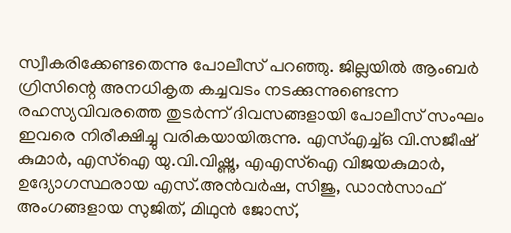സ്വീകരിക്കേണ്ടതെന്നു പോലീസ് പറഞ്ഞു. ജില്ലയിൽ ആംബർ ഗ്രിസിന്റെ അനധികൃത കച്ചവടം നടക്കുന്നുണ്ടെന്ന രഹസ്യവിവരത്തെ തുടർന്ന് ദിവസങ്ങളായി പോലീസ് സംഘം ഇവരെ നിരീക്ഷിച്ചു വരികയായിരുന്നു. എസ്എച്ച്ഒ വി.സജീഷ് കുമാർ, എസ്ഐ യു.വി.വിഷ്ണു, എഎസ്ഐ വിജയകുമാർ, ഉദ്യോഗസ്ഥരായ എസ്.അൻവർഷ, സിജു, ഡാൻസാഫ് അംഗങ്ങളായ സുജിത്, മിഥുൻ ജോസ്,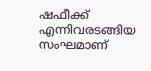ഷഫീക്ക് എന്നിവരടങ്ങിയ സംഘമാണ്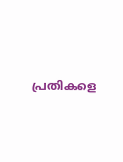പ്രതികളെ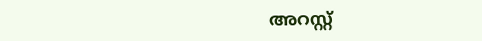അറസ്റ്റ്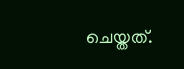ചെയ്തത്.